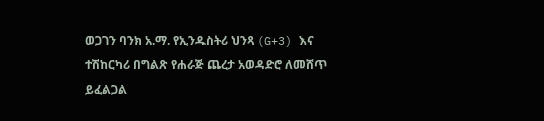ወጋገን ባንክ አ.ማ. የኢንዱስትሪ ህንጻ (G+3) እና ተሽከርካሪ በግልጽ የሐራጅ ጨረታ አወዳድሮ ለመሸጥ ይፈልጋል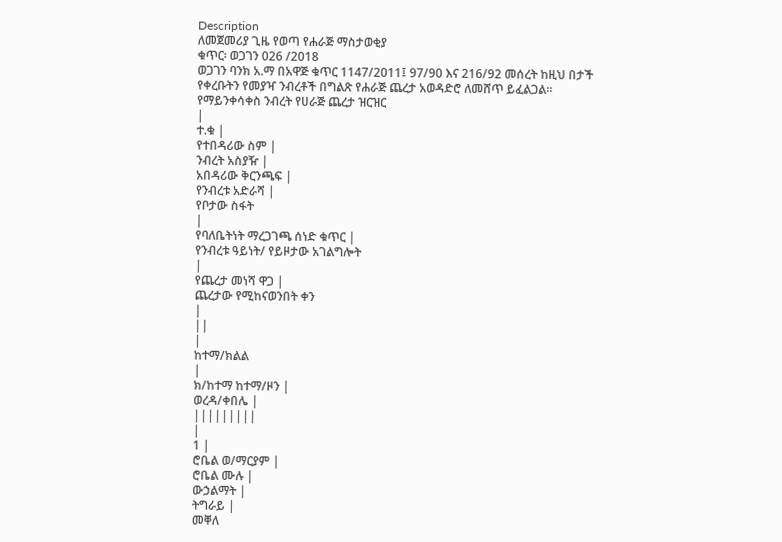Description
ለመጀመሪያ ጊዜ የወጣ የሐራጅ ማስታወቂያ
ቁጥር፡ ወጋገን 026 /2018
ወጋገን ባንክ አ.ማ በአዋጅ ቁጥር 1147/2011፤ 97/90 እና 216/92 መሰረት ከዚህ በታች የቀረቡትን የመያዣ ንብረቶች በግልጽ የሐራጅ ጨረታ አወዳድሮ ለመሸጥ ይፈልጋል።
የማይንቀሳቀስ ንብረት የሀራጅ ጨረታ ዝርዝር
|
ተ.ቁ |
የተበዳሪው ስም |
ንብረት አስያዥ |
አበዳሪው ቅርንጫፍ |
የንብረቱ አድራሻ |
የቦታው ስፋት
|
የባለቤትነት ማረጋገጫ ሰነድ ቁጥር |
የንብረቱ ዓይነት/ የይዞታው አገልግሎት
|
የጨረታ መነሻ ዋጋ |
ጨረታው የሚከናወንበት ቀን
|
||
|
ከተማ/ክልል
|
ክ/ከተማ ከተማ/ዞን |
ወረዳ/ቀበሌ |
|||||||||
|
1 |
ሮቤል ወ/ማርያም |
ሮቤል ሙሉ |
ውኃልማት |
ትግራይ |
መቐለ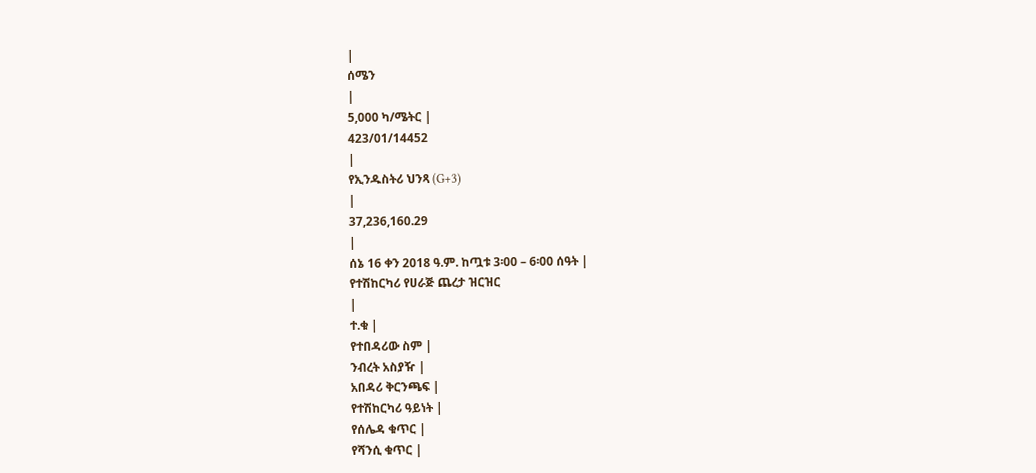|
ሰሜን
|
5,000 ካ/ሜትር |
423/01/14452
|
የኢንዱስትሪ ህንጻ (G+3)
|
37,236,160.29
|
ሰኔ 16 ቀን 2018 ዓ.ም. ከጧቱ 3፡00 – 6፡00 ሰዓት |
የተሽከርካሪ የሀራጅ ጨረታ ዝርዝር
|
ተ.ቁ |
የተበዳሪው ስም |
ንብረት አስያዥ |
አበዳሪ ቅርንጫፍ |
የተሽከርካሪ ዓይነት |
የሰሌዳ ቁጥር |
የሻንሲ ቁጥር |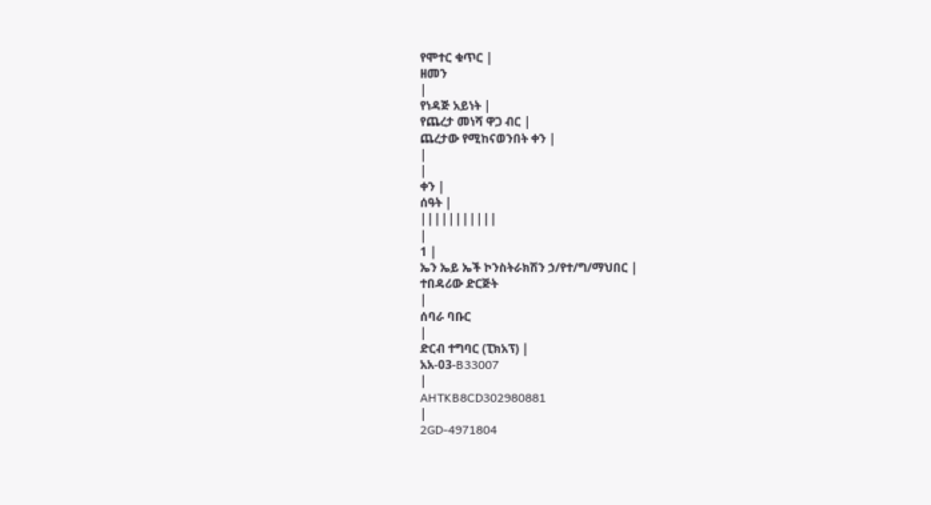የሞተር ቁጥር |
ዘመን
|
የነዳጅ አይነት |
የጨረታ መነሻ ዋጋ ብር |
ጨረታው የሚከናወንበት ቀን |
|
|
ቀን |
ሰዓት |
|||||||||||
|
1 |
ኤን ኤይ ኤች ኮንስትራክሽን ኃ/የተ/ግ/ማህበር |
ተበዳሪው ድርጅት
|
ሰባራ ባቡር
|
ድርብ ተግባር (ፒክአፕ) |
አአ-03-B33007
|
AHTKB8CD302980881
|
2GD-4971804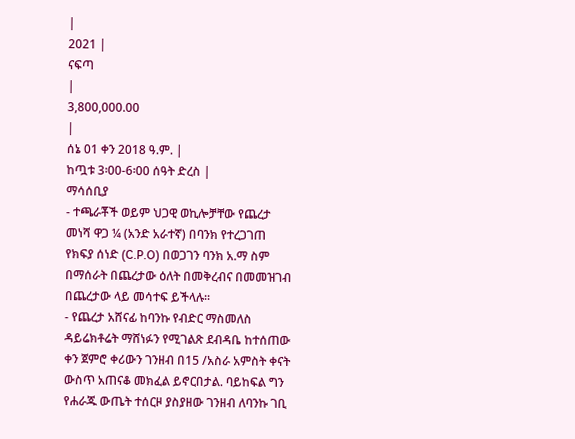|
2021 |
ናፍጣ
|
3,800,000.00
|
ሰኔ 01 ቀን 2018 ዓ.ም. |
ከጧቱ 3፡00-6፡00 ሰዓት ድረስ |
ማሳሰቢያ
- ተጫራቾች ወይም ህጋዊ ወኪሎቻቸው የጨረታ መነሻ ዋጋ ¼ (አንድ አራተኛ) በባንክ የተረጋገጠ የክፍያ ሰነድ (C.P.O) በወጋገን ባንክ አ.ማ ስም በማሰራት በጨረታው ዕለት በመቅረብና በመመዝገብ በጨረታው ላይ መሳተፍ ይችላሉ።
- የጨረታ አሸናፊ ከባንኩ የብድር ማስመለስ ዳይሬክቶሬት ማሸነፉን የሚገልጽ ደብዳቤ ከተሰጠው ቀን ጀምሮ ቀሪውን ገንዘብ በ15 /አስራ አምስት ቀናት ውስጥ አጠናቆ መክፈል ይኖርበታል. ባይከፍል ግን የሐራጁ ውጤት ተሰርዞ ያስያዘው ገንዘብ ለባንኩ ገቢ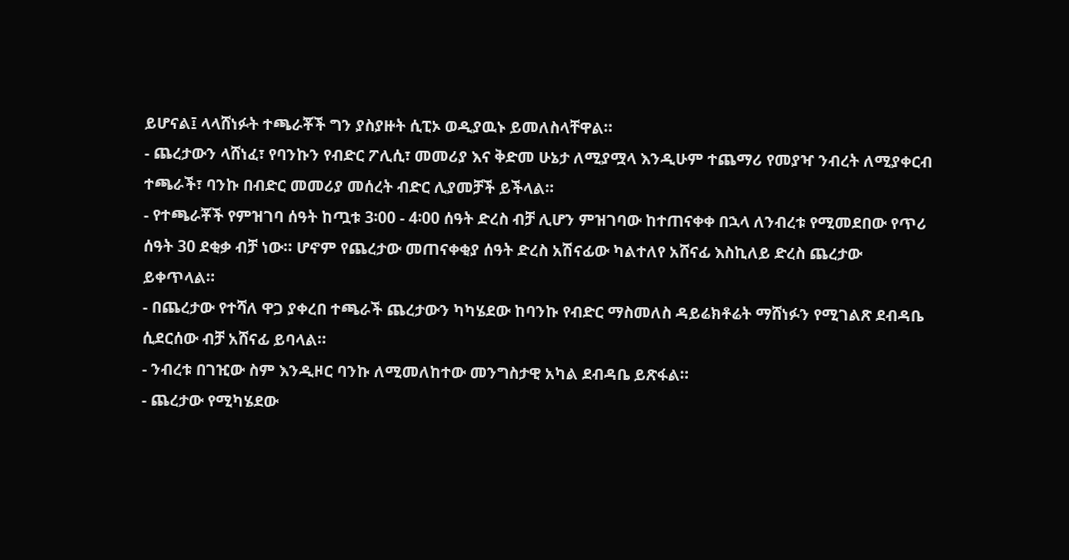ይሆናል፤ ላላሸነፉት ተጫራቾች ግን ያስያዙት ሲፒኦ ወዲያዉኑ ይመለስላቸዋል።
- ጨረታውን ላሸነፈ፣ የባንኩን የብድር ፖሊሲ፣ መመሪያ እና ቅድመ ሁኔታ ለሚያሟላ እንዲሁም ተጨማሪ የመያዣ ንብረት ለሚያቀርብ ተጫራች፣ ባንኩ በብድር መመሪያ መሰረት ብድር ሊያመቻች ይችላል።
- የተጫራቾች የምዝገባ ሰዓት ከጧቱ 3፡00 - 4፡00 ሰዓት ድረስ ብቻ ሊሆን ምዝገባው ከተጠናቀቀ በኋላ ለንብረቱ የሚመደበው የጥሪ ሰዓት 30 ደቂቃ ብቻ ነው። ሆኖም የጨረታው መጠናቀቂያ ሰዓት ድረስ አሽናፊው ካልተለየ አሸናፊ እስኪለይ ድረስ ጨረታው ይቀጥላል።
- በጨረታው የተሻለ ዋጋ ያቀረበ ተጫራች ጨረታውን ካካሄደው ከባንኩ የብድር ማስመለስ ዳይሬክቶሬት ማሸነፉን የሚገልጽ ደብዳቤ ሲደርሰው ብቻ አሸናፊ ይባላል።
- ንብረቱ በገዢው ስም እንዲዞር ባንኩ ለሚመለከተው መንግስታዊ አካል ደብዳቤ ይጽፋል።
- ጨረታው የሚካሄደው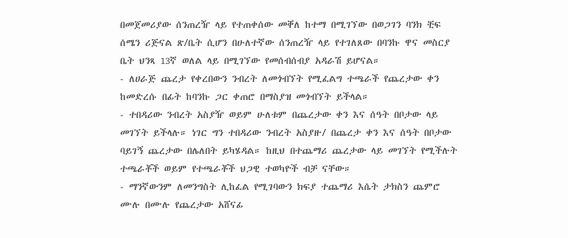በመጀመሪያው ሰንጠረዥ ላይ የተጠቀሰው መቐለ ከተማ በሚገኘው በወጋገን ባንክ ቺፍ ሰሜን ሪጅናል ጽ/ቤት ሲሆን በሁለተኛው ሰንጠረዥ ላይ የተገለጸው በባንኩ ዋና መስርያ ቤት ህንጻ 13ኛ ወለል ላይ በሚገኘው የመሰብሰብያ አዳራሽ ይሆናል።
- ለሀራጅ ጨረታ የቀረበውን ንብረት ለመጎብኘት የሚፈልግ ተጫራች የጨረታው ቀን ከመድረሱ በፊት ከባንኩ ጋር ቀጠሮ በማስያዝ መጎብኘት ይችላል።
- ተበዳሪው ንብረት አስያዥ ወይም ሁለቱም በጨረታው ቀን እና ሰዓት በቦታው ላይ መገኘት ይችላሉ። ነገር ግን ተበዳሪው ንብረት አስያዙ/ በጨረታ ቀን እና ሰዓት በቦታው ባይገኝ ጨረታው በሌለበት ይካሄዳል። ከዚህ በተጨማሪ ጨረታው ላይ መገኘት የሚችሉት ተጫራቾች ወይም የተጫራቾች ህጋዊ ተወካዮች ብቻ ናቸው።
- ማንኛውንም ለመንግስት ሊከፈል የሚገባውን ክፍያ ተጨማሪ እሴት ታክስን ጨምሮ ሙሉ በሙሉ የጨረታው አሸናፊ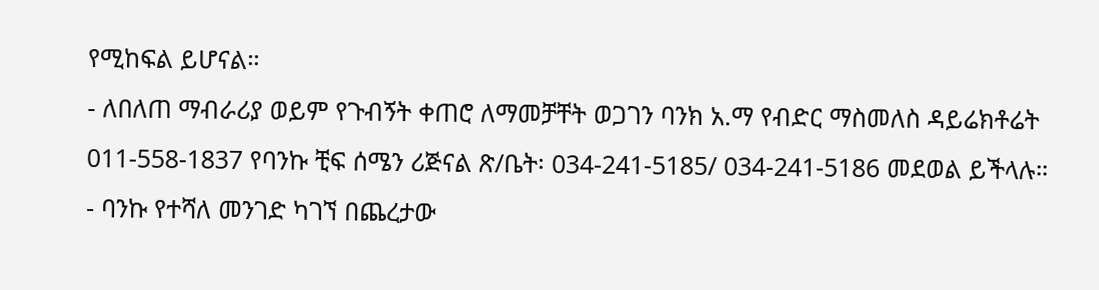የሚከፍል ይሆናል።
- ለበለጠ ማብራሪያ ወይም የጉብኝት ቀጠሮ ለማመቻቸት ወጋገን ባንክ አ.ማ የብድር ማስመለስ ዳይሬክቶሬት 011-558-1837 የባንኩ ቺፍ ሰሜን ሪጅናል ጽ/ቤት፡ 034-241-5185/ 034-241-5186 መደወል ይችላሉ።
- ባንኩ የተሻለ መንገድ ካገኘ በጨረታው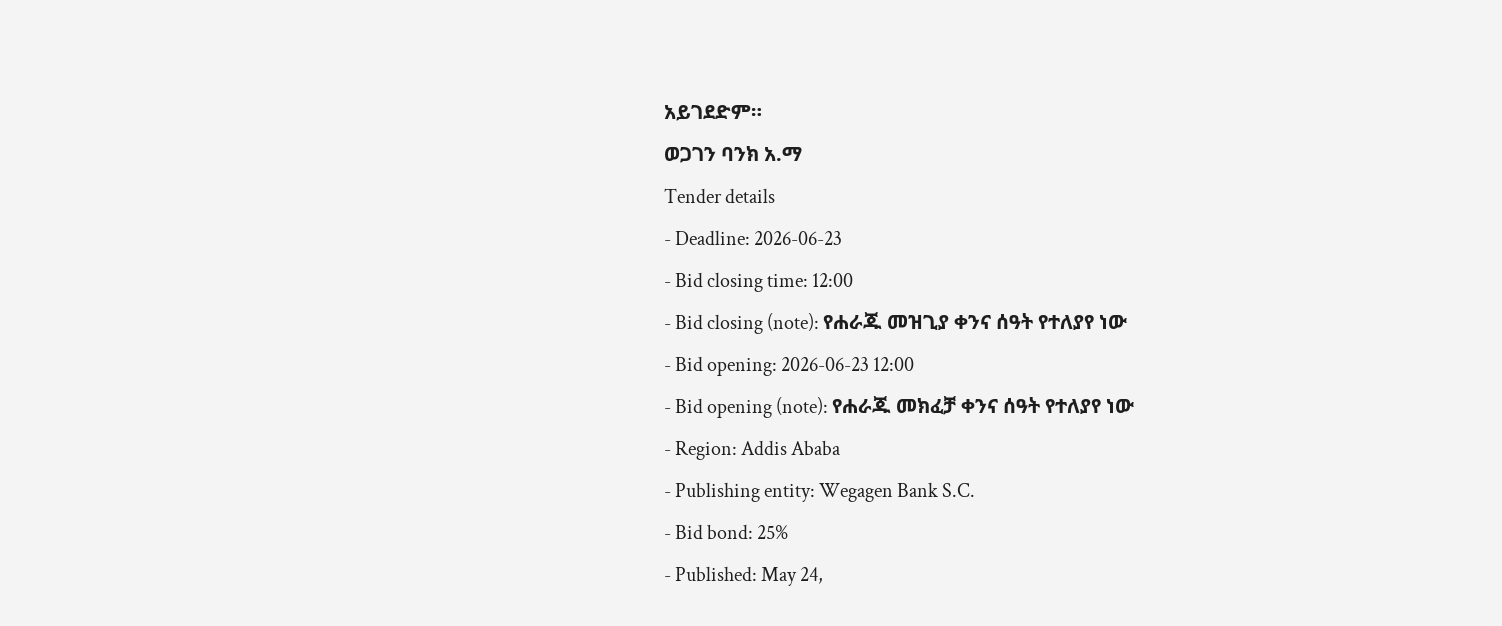አይገደድም።
ወጋገን ባንክ አ.ማ
Tender details
- Deadline: 2026-06-23
- Bid closing time: 12:00
- Bid closing (note): የሐራጁ መዝጊያ ቀንና ሰዓት የተለያየ ነው
- Bid opening: 2026-06-23 12:00
- Bid opening (note): የሐራጁ መክፈቻ ቀንና ሰዓት የተለያየ ነው
- Region: Addis Ababa
- Publishing entity: Wegagen Bank S.C.
- Bid bond: 25%
- Published: May 24,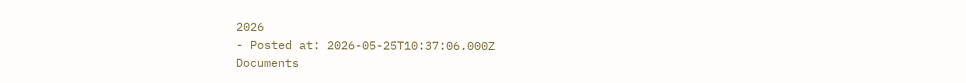2026
- Posted at: 2026-05-25T10:37:06.000Z
Documents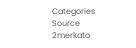Categories
Source
2merkato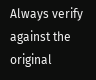Always verify against the original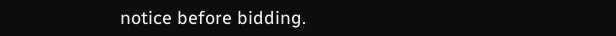notice before bidding.